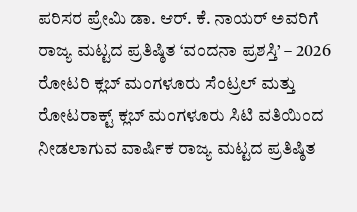ಪರಿಸರ ಪ್ರೇಮಿ ಡಾ. ಆರ್. ಕೆ. ನಾಯರ್ ಅವರಿಗೆ ರಾಜ್ಯ ಮಟ್ಟದ ಪ್ರತಿಷ್ಠಿತ ‘ವಂದನಾ ಪ್ರಶಸ್ತಿ’ – 2026
ರೋಟರಿ ಕ್ಲಬ್ ಮಂಗಳೂರು ಸೆಂಟ್ರಲ್ ಮತ್ತು ರೋಟರಾಕ್ಟ್ ಕ್ಲಬ್ ಮಂಗಳೂರು ಸಿಟಿ ವತಿಯಿಂದ ನೀಡಲಾಗುವ ವಾರ್ಷಿಕ ರಾಜ್ಯ ಮಟ್ಟದ ಪ್ರತಿಷ್ಠಿತ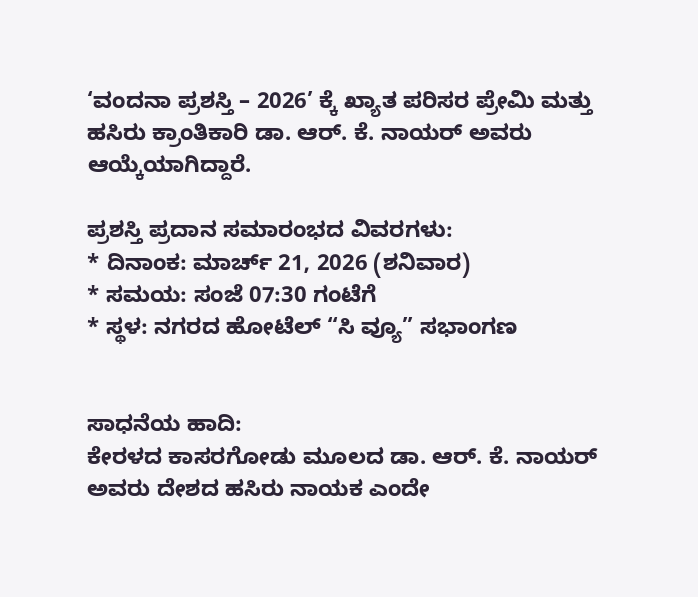‘ವಂದನಾ ಪ್ರಶಸ್ತಿ – 2026’ ಕ್ಕೆ ಖ್ಯಾತ ಪರಿಸರ ಪ್ರೇಮಿ ಮತ್ತು ಹಸಿರು ಕ್ರಾಂತಿಕಾರಿ ಡಾ. ಆರ್. ಕೆ. ನಾಯರ್ ಅವರು ಆಯ್ಕೆಯಾಗಿದ್ದಾರೆ.

ಪ್ರಶಸ್ತಿ ಪ್ರದಾನ ಸಮಾರಂಭದ ವಿವರಗಳು:
* ದಿನಾಂಕ: ಮಾರ್ಚ್ 21, 2026 (ಶನಿವಾರ)
* ಸಮಯ: ಸಂಜೆ 07:30 ಗಂಟೆಗೆ
* ಸ್ಥಳ: ನಗರದ ಹೋಟೆಲ್ “ಸಿ ವ್ಯೂ” ಸಭಾಂಗಣ


ಸಾಧನೆಯ ಹಾದಿ:
ಕೇರಳದ ಕಾಸರಗೋಡು ಮೂಲದ ಡಾ. ಆರ್. ಕೆ. ನಾಯರ್ ಅವರು ದೇಶದ ಹಸಿರು ನಾಯಕ ಎಂದೇ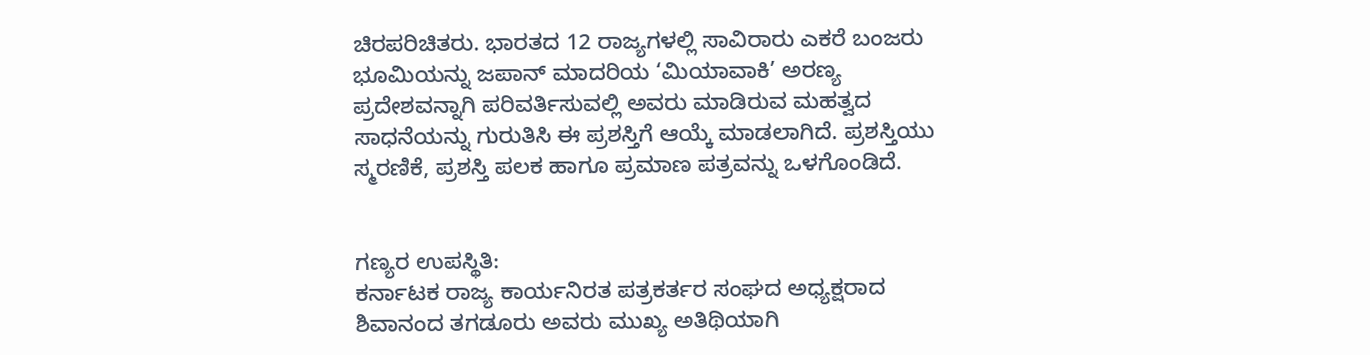ಚಿರಪರಿಚಿತರು. ಭಾರತದ 12 ರಾಜ್ಯಗಳಲ್ಲಿ ಸಾವಿರಾರು ಎಕರೆ ಬಂಜರು ಭೂಮಿಯನ್ನು ಜಪಾನ್ ಮಾದರಿಯ ‘ಮಿಯಾವಾಕಿ’ ಅರಣ್ಯ ಪ್ರದೇಶವನ್ನಾಗಿ ಪರಿವರ್ತಿಸುವಲ್ಲಿ ಅವರು ಮಾಡಿರುವ ಮಹತ್ವದ ಸಾಧನೆಯನ್ನು ಗುರುತಿಸಿ ಈ ಪ್ರಶಸ್ತಿಗೆ ಆಯ್ಕೆ ಮಾಡಲಾಗಿದೆ. ಪ್ರಶಸ್ತಿಯು ಸ್ಮರಣಿಕೆ, ಪ್ರಶಸ್ತಿ ಪಲಕ ಹಾಗೂ ಪ್ರಮಾಣ ಪತ್ರವನ್ನು ಒಳಗೊಂಡಿದೆ.


ಗಣ್ಯರ ಉಪಸ್ಥಿತಿ:
ಕರ್ನಾಟಕ ರಾಜ್ಯ ಕಾರ್ಯನಿರತ ಪತ್ರಕರ್ತರ ಸಂಘದ ಅಧ್ಯಕ್ಷರಾದ ಶಿವಾನಂದ ತಗಡೂರು ಅವರು ಮುಖ್ಯ ಅತಿಥಿಯಾಗಿ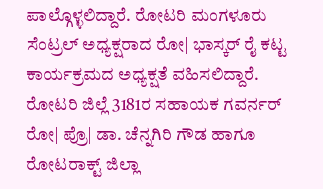ಪಾಲ್ಗೊಳ್ಳಲಿದ್ದಾರೆ. ರೋಟರಿ ಮಂಗಳೂರು ಸೆಂಟ್ರಲ್ ಅಧ್ಯಕ್ಷರಾದ ರೋ| ಭಾಸ್ಕರ್ ರೈ ಕಟ್ಟ ಕಾರ್ಯಕ್ರಮದ ಅಧ್ಯಕ್ಷತೆ ವಹಿಸಲಿದ್ದಾರೆ. ರೋಟರಿ ಜಿಲ್ಲೆ 3181ರ ಸಹಾಯಕ ಗವರ್ನರ್ ರೋ| ಪ್ರೊ| ಡಾ. ಚೆನ್ನಗಿರಿ ಗೌಡ ಹಾಗೂ ರೋಟರಾಕ್ಟ್ ಜಿಲ್ಲಾ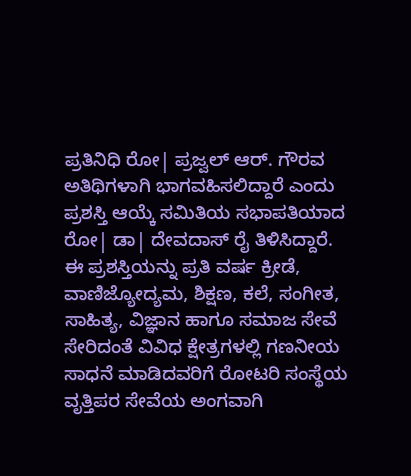ಪ್ರತಿನಿಧಿ ರೋ| ಪ್ರಜ್ವಲ್ ಆರ್. ಗೌರವ ಅತಿಥಿಗಳಾಗಿ ಭಾಗವಹಿಸಲಿದ್ದಾರೆ ಎಂದು ಪ್ರಶಸ್ತಿ ಆಯ್ಕೆ ಸಮಿತಿಯ ಸಭಾಪತಿಯಾದ ರೋ| ಡಾ| ದೇವದಾಸ್ ರೈ ತಿಳಿಸಿದ್ದಾರೆ.
ಈ ಪ್ರಶಸ್ತಿಯನ್ನು ಪ್ರತಿ ವರ್ಷ ಕ್ರೀಡೆ, ವಾಣಿಜ್ಯೋದ್ಯಮ, ಶಿಕ್ಷಣ, ಕಲೆ, ಸಂಗೀತ, ಸಾಹಿತ್ಯ, ವಿಜ್ಞಾನ ಹಾಗೂ ಸಮಾಜ ಸೇವೆ ಸೇರಿದಂತೆ ವಿವಿಧ ಕ್ಷೇತ್ರಗಳಲ್ಲಿ ಗಣನೀಯ ಸಾಧನೆ ಮಾಡಿದವರಿಗೆ ರೋಟರಿ ಸಂಸ್ಥೆಯ ವೃತ್ತಿಪರ ಸೇವೆಯ ಅಂಗವಾಗಿ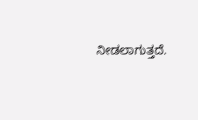ನೀಡಲಾಗುತ್ತದೆ.